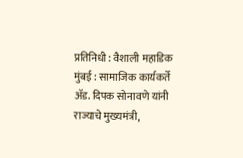प्रतिनिधी : वैशाली महाडिक
मुंबई : सामाजिक कार्यकर्ते ॲड. दिपक सोनावणे यांनी राज्याचे मुख्यमंत्री,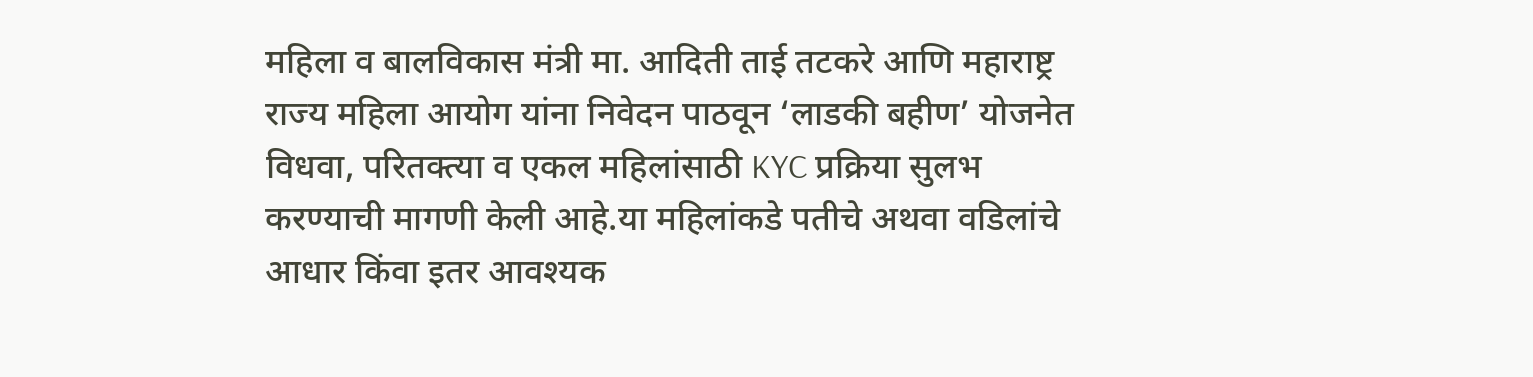महिला व बालविकास मंत्री मा. आदिती ताई तटकरे आणि महाराष्ट्र राज्य महिला आयोग यांना निवेदन पाठवून ‘लाडकी बहीण’ योजनेत विधवा, परितक्त्या व एकल महिलांसाठी KYC प्रक्रिया सुलभ करण्याची मागणी केली आहे.या महिलांकडे पतीचे अथवा वडिलांचे आधार किंवा इतर आवश्यक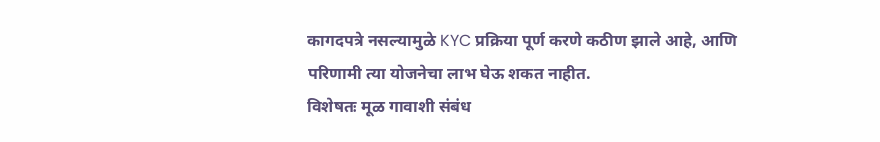कागदपत्रे नसल्यामुळे KYC प्रक्रिया पूर्ण करणे कठीण झाले आहे, आणि परिणामी त्या योजनेचा लाभ घेऊ शकत नाहीत.
विशेषतः मूळ गावाशी संबंध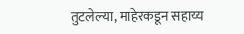तुटलेल्या, माहेरकडून सहाय्य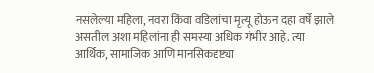नसलेल्या महिला, नवरा किंवा वडिलांचा मृत्यू होऊन दहा वर्षे झाले असतील अशा महिलांना ही समस्या अधिक गंभीर आहे. त्या आर्थिक, सामाजिक आणि मानसिकदृष्ट्या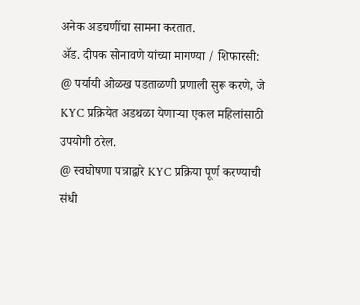अनेक अडचणींचा सामना करतात.
ॲड. दीपक सोनावणे यांच्या मागण्या / शिफारसी:
@ पर्यायी ओळख पडताळणी प्रणाली सुरू करणे, जे KYC प्रक्रियेत अडथळा येणाऱ्या एकल महिलांसाठी उपयोगी ठरेल.
@ स्वघोषणा पत्राद्वारे KYC प्रक्रिया पूर्ण करण्याची संधी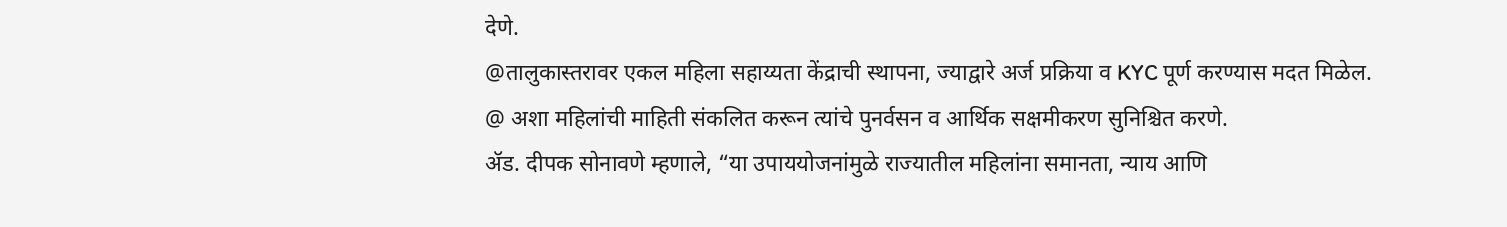देणे.
@तालुकास्तरावर एकल महिला सहाय्यता केंद्राची स्थापना, ज्याद्वारे अर्ज प्रक्रिया व KYC पूर्ण करण्यास मदत मिळेल.
@ अशा महिलांची माहिती संकलित करून त्यांचे पुनर्वसन व आर्थिक सक्षमीकरण सुनिश्चित करणे.
ॲड. दीपक सोनावणे म्हणाले, “या उपाययोजनांमुळे राज्यातील महिलांना समानता, न्याय आणि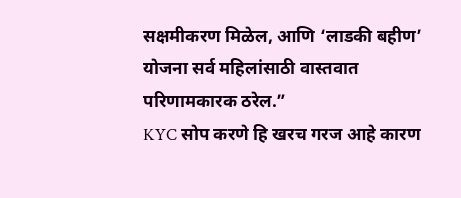सक्षमीकरण मिळेल, आणि ‘लाडकी बहीण’ योजना सर्व महिलांसाठी वास्तवात परिणामकारक ठरेल.”
KYC सोप करणे हि खरच गरज आहे कारण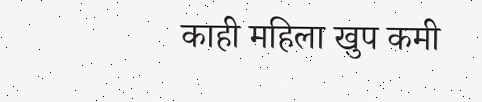काही महिला खुप कमी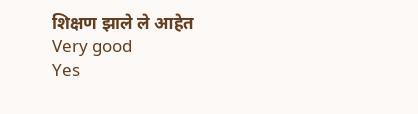शिक्षण झाले ले आहेत
Very good
Yes